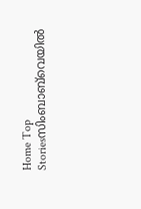Home Top Storiesസിംബാബ്‍വെയിൽ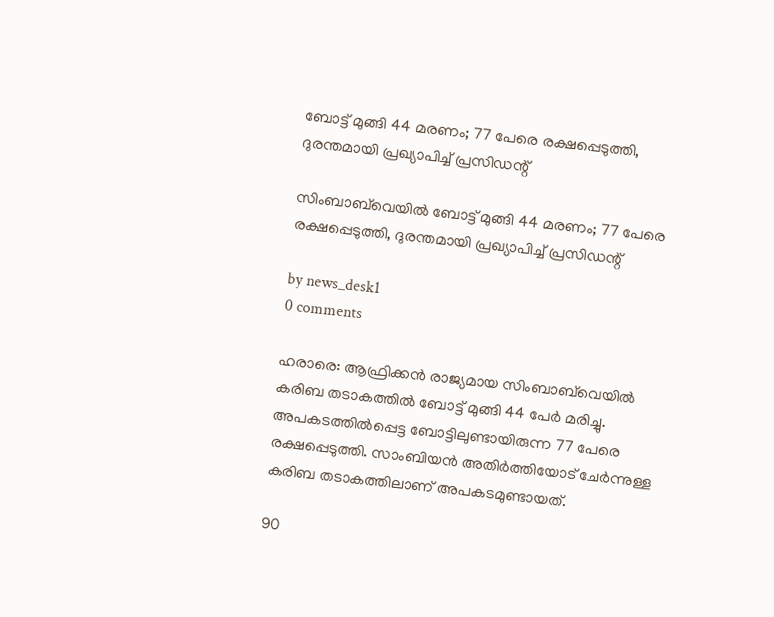ബോട്ട് മുങ്ങി 44 മരണം; 77 പേരെ രക്ഷപ്പെടുത്തി, ദുരന്തമായി പ്രഖ്യാപിച്ച് പ്രസിഡന്റ്

സിംബാബ്‍വെയിൽ ബോട്ട് മുങ്ങി 44 മരണം; 77 പേരെ രക്ഷപ്പെടുത്തി, ദുരന്തമായി പ്രഖ്യാപിച്ച് പ്രസിഡന്റ്

by news_desk1
0 comments

ഹരാരെ: ആഫ്രിക്കൻ രാജ്യമായ സിംബാബ്‍വെയിൽ കരിബ തടാകത്തിൽ ബോട്ട് മുങ്ങി 44 പേർ മരിച്ചു. അപകടത്തിൽപ്പെട്ട ബോട്ടിലുണ്ടായിരുന്ന 77 പേരെ രക്ഷപ്പെടുത്തി. സാംബിയൻ അതിർത്തിയോട് ചേർന്നുള്ള കരിബ തടാകത്തിലാണ് അപകടമുണ്ടായത്.

90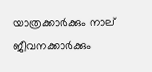യാത്രക്കാർക്കും നാല് ജീവനക്കാർക്കും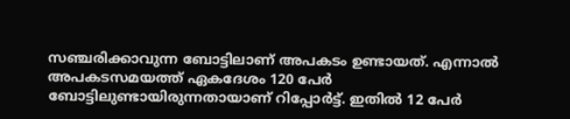സഞ്ചരിക്കാവുന്ന ബോട്ടിലാണ് അപകടം ഉണ്ടായത്. എന്നാൽ അപകടസമയത്ത് ഏകദേശം 120 പേർ ബോട്ടിലുണ്ടായിരുന്നതായാണ് റിപ്പോർട്ട്. ഇതിൽ 12 പേർ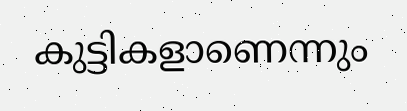കുട്ടികളാണെന്നും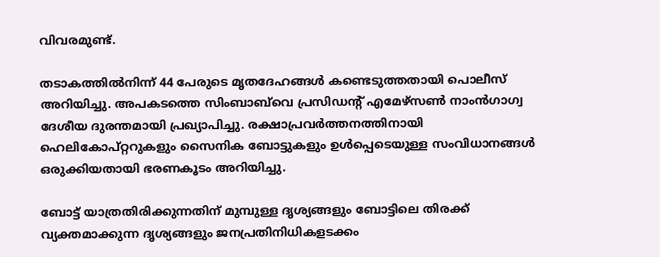വിവരമുണ്ട്.

തടാകത്തിൽനിന്ന് 44 പേരുടെ മൃതദേഹങ്ങൾ കണ്ടെടുത്തതായി പൊലീസ് അറിയിച്ചു. അപകടത്തെ സിംബാബ്‍വെ പ്രസിഡന്റ് എമേഴ്സൺ നാംൻഗാഗ്വ ദേശീയ ദുരന്തമായി പ്രഖ്യാപിച്ചു. രക്ഷാപ്രവർത്തനത്തിനായി ഹെലികോപ്റ്ററുകളും സൈനിക ബോട്ടുകളും ഉൾപ്പെടെയുള്ള സംവിധാനങ്ങൾ ഒരുക്കിയതായി ഭരണകൂടം അറിയിച്ചു.

ബോട്ട് യാത്രതിരിക്കുന്നതിന് മുമ്പുള്ള ദൃശ്യങ്ങളും ബോട്ടിലെ തിരക്ക് വ്യക്തമാക്കുന്ന ദൃശ്യങ്ങളും ജനപ്രതിനിധികളടക്കം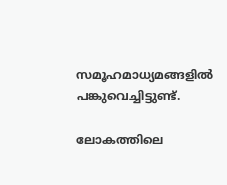സമൂഹമാധ്യമങ്ങളിൽ പങ്കുവെച്ചിട്ടുണ്ട്.

ലോകത്തിലെ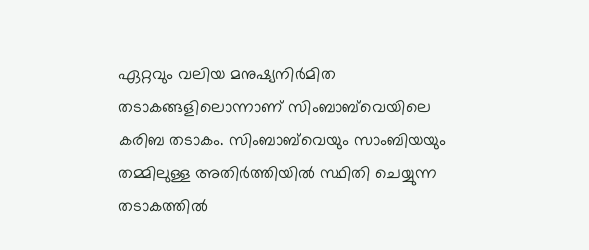ഏറ്റവും വലിയ മനുഷ്യനിർമിത തടാകങ്ങളിലൊന്നാണ് സിംബാബ്‍വെയിലെ കരിബ തടാകം. സിംബാബ്‍വെയും സാംബിയയും തമ്മിലുള്ള അതിർത്തിയിൽ സ്ഥിതി ചെയ്യുന്ന തടാകത്തിൽ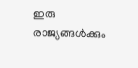ഇരു രാജ്യങ്ങൾക്കും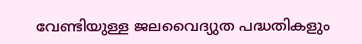വേണ്ടിയുള്ള ജലവൈദ്യുത പദ്ധതികളും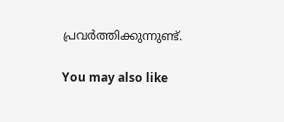പ്രവർത്തിക്കുന്നുണ്ട്.

You may also like